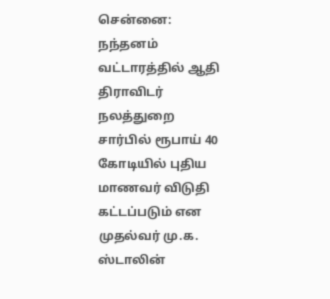சென்னை: நந்தனம் வட்டாரத்தில் ஆதி திராவிடர் நலத்துறை சார்பில் ரூபாய் 40 கோடியில் புதிய மாணவர் விடுதி கட்டப்படும் என முதல்வர் மு.க. ஸ்டாலின்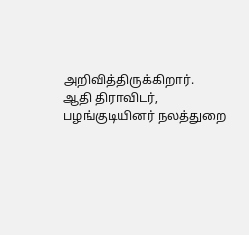அறிவித்திருக்கிறார்.
ஆதி திராவிடர், பழங்குடியினர் நலத்துறை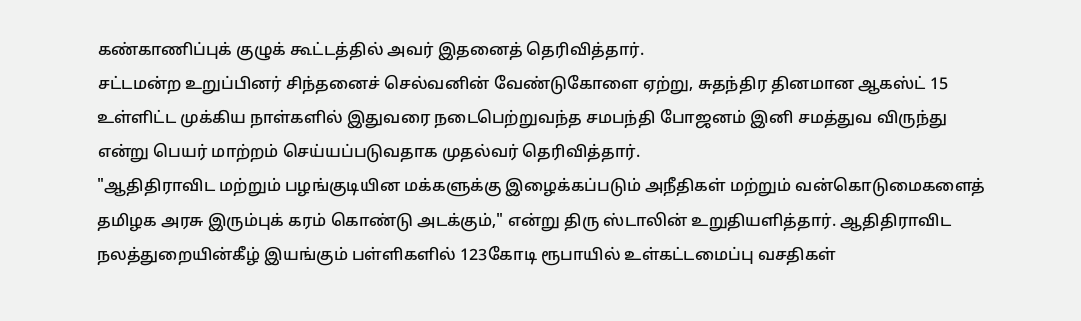கண்காணிப்புக் குழுக் கூட்டத்தில் அவர் இதனைத் தெரிவித்தார்.
சட்டமன்ற உறுப்பினர் சிந்தனைச் செல்வனின் வேண்டுகோளை ஏற்று, சுதந்திர தினமான ஆகஸ்ட் 15 உள்ளிட்ட முக்கிய நாள்களில் இதுவரை நடைபெற்றுவந்த சமபந்தி போஜனம் இனி சமத்துவ விருந்து என்று பெயர் மாற்றம் செய்யப்படுவதாக முதல்வர் தெரிவித்தார்.
"ஆதிதிராவிட மற்றும் பழங்குடியின மக்களுக்கு இழைக்கப்படும் அநீதிகள் மற்றும் வன்கொடுமைகளைத் தமிழக அரசு இரும்புக் கரம் கொண்டு அடக்கும்," என்று திரு ஸ்டாலின் உறுதியளித்தார். ஆதிதிராவிட நலத்துறையின்கீழ் இயங்கும் பள்ளிகளில் 123கோடி ரூபாயில் உள்கட்டமைப்பு வசதிகள்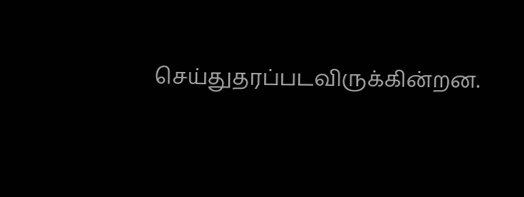செய்துதரப்படவிருக்கின்றன.